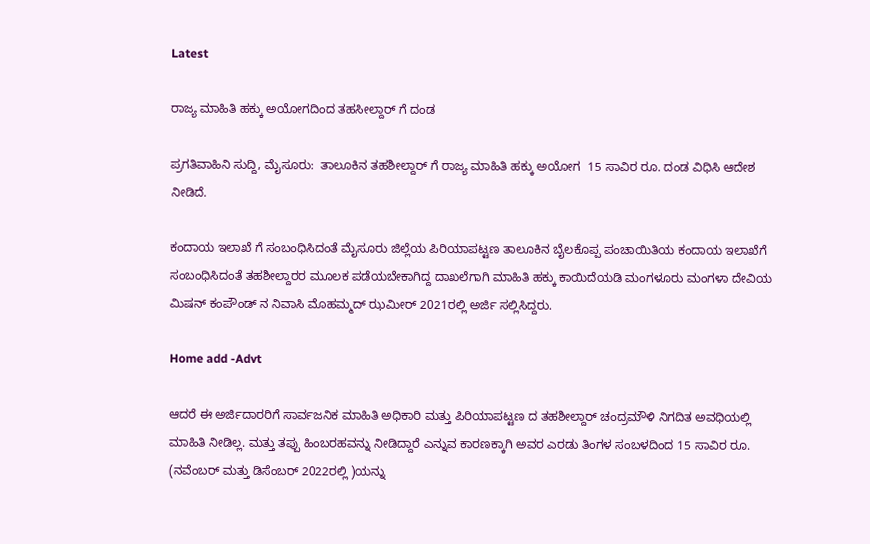Latest

ರಾಜ್ಯ ಮಾಹಿತಿ ಹಕ್ಕು ಅಯೋಗದಿಂದ ತಹಸೀಲ್ದಾರ್ ಗೆ ದಂಡ

ಪ್ರಗತಿವಾಹಿನಿ ಸುದ್ದಿ, ಮೈಸೂರು:  ತಾಲೂಕಿನ ತಹಶೀಲ್ದಾರ್ ಗೆ ರಾಜ್ಯ ಮಾಹಿತಿ ಹಕ್ಕು ಅಯೋಗ  15 ಸಾವಿರ ರೂ. ದಂಡ ವಿಧಿಸಿ ಆದೇಶ ನೀಡಿದೆ.

ಕಂದಾಯ ಇಲಾಖೆ ಗೆ ಸಂಬಂಧಿಸಿದಂತೆ ಮೈಸೂರು ಜಿಲ್ಲೆಯ ಪಿರಿಯಾಪಟ್ಟಣ ತಾಲೂಕಿನ ಬೈಲಕೊಪ್ಪ ಪಂಚಾಯಿತಿಯ ಕಂದಾಯ ಇಲಾಖೆಗೆ ಸಂಬಂಧಿಸಿದಂತೆ ತಹಶೀಲ್ದಾರರ ಮೂಲಕ ಪಡೆಯಬೇಕಾಗಿದ್ದ ದಾಖಲೆಗಾಗಿ ಮಾಹಿತಿ ಹಕ್ಕು ಕಾಯಿದೆಯಡಿ ಮಂಗಳೂರು ಮಂಗಳಾ ದೇವಿಯ ಮಿಷನ್ ಕಂಪೌಂಡ್ ನ ನಿವಾಸಿ ಮೊಹಮ್ಮದ್ ಝಮೀರ್ 2021ರಲ್ಲಿ ಅರ್ಜಿ ಸಲ್ಲಿಸಿದ್ದರು.

Home add -Advt

ಆದರೆ ಈ ಅರ್ಜಿದಾರರಿಗೆ ಸಾರ್ವಜನಿಕ ಮಾಹಿತಿ ಅಧಿಕಾರಿ ಮತ್ತು ಪಿರಿಯಾಪಟ್ಟಣ ದ ತಹಶೀಲ್ದಾರ್ ಚಂದ್ರಮೌಳಿ ನಿಗದಿತ ಅವಧಿಯಲ್ಲಿ ಮಾಹಿತಿ ನೀಡಿಲ್ಲ. ಮತ್ತು ತಪ್ಪು ಹಿಂಬರಹವನ್ನು ನೀಡಿದ್ದಾರೆ ಎನ್ನುವ ಕಾರಣಕ್ಕಾಗಿ ಅವರ ಎರಡು ತಿಂಗಳ ಸಂಬಳದಿಂದ 15 ಸಾವಿರ ರೂ. (ನವೆಂಬರ್ ಮತ್ತು ಡಿಸೆಂಬರ್ 2022ರಲ್ಲಿ )ಯನ್ನು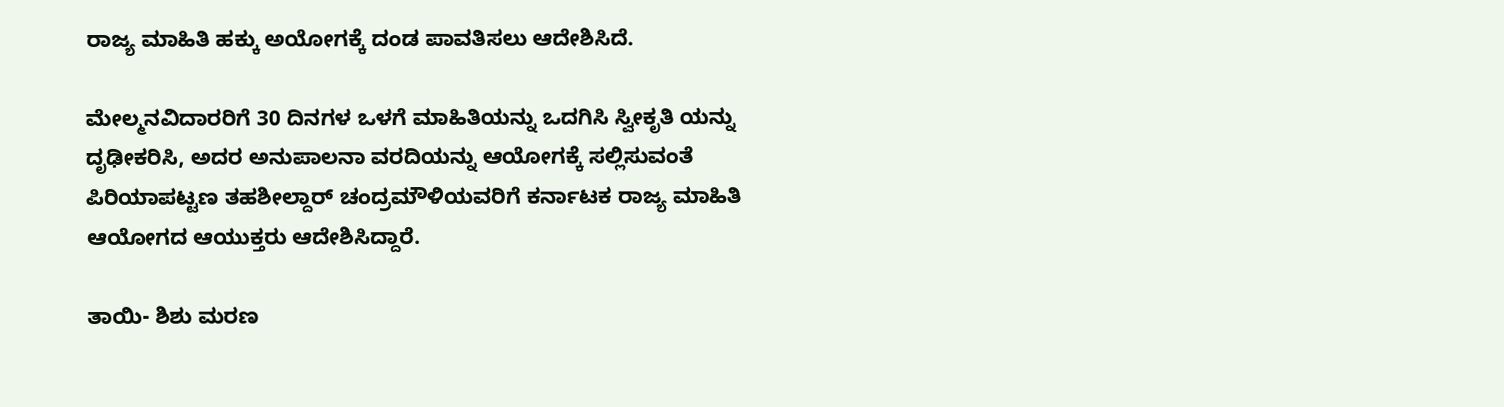ರಾಜ್ಯ ಮಾಹಿತಿ ಹಕ್ಕು ಅಯೋಗಕ್ಕೆ ದಂಡ ಪಾವತಿಸಲು ಆದೇಶಿಸಿದೆ.

ಮೇಲ್ಮನವಿದಾರರಿಗೆ 30 ದಿನಗಳ ಒಳಗೆ ಮಾಹಿತಿಯನ್ನು ಒದಗಿಸಿ ಸ್ವೀಕೃತಿ ಯನ್ನು ದೃಢೀಕರಿಸಿ, ಅದರ ಅನುಪಾಲನಾ ವರದಿಯನ್ನು ಆಯೋಗಕ್ಕೆ ಸಲ್ಲಿಸುವಂತೆ ಪಿರಿಯಾಪಟ್ಟಣ ತಹಶೀಲ್ದಾರ್ ಚಂದ್ರಮೌಳಿಯವರಿಗೆ ಕರ್ನಾಟಕ ರಾಜ್ಯ ಮಾಹಿತಿ ಆಯೋಗದ ಆಯುಕ್ತರು ಆದೇಶಿಸಿದ್ದಾರೆ.

ತಾಯಿ- ಶಿಶು ಮರಣ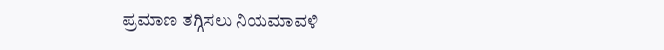ಪ್ರಮಾಣ ತಗ್ಗಿಸಲು ನಿಯಮಾವಳಿ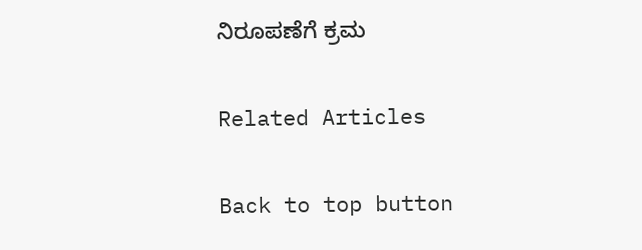ನಿರೂಪಣೆಗೆ ಕ್ರಮ

Related Articles

Back to top button